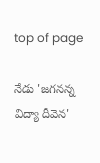top of page

నేడు 'జగనన్న విద్యా దీవెన'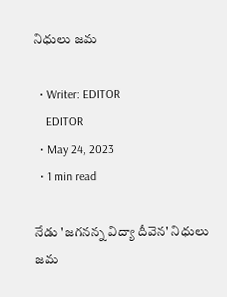నిధులు జమ

  • Writer: EDITOR
    EDITOR
  • May 24, 2023
  • 1 min read

నేడు 'జగనన్న విద్యా దీవెన' నిధులు జమ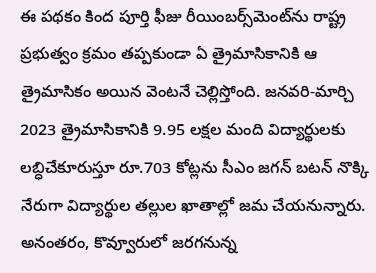ఈ పథకం కింద పూర్తి ఫీజు రీయింబర్స్‌మెంట్‌ను రాష్ట్ర ప్రభుత్వం క్రమం తప్పకుండా ఏ త్రైమాసికానికి ఆ త్రైమాసికం అయిన వెంటనే చెల్లిస్తోంది. జనవరి-మార్చి 2023 త్రైమాసికానికి 9.95 లక్షల మంది విద్యార్థులకు లబ్ధిచేకూరుస్తూ రూ.703 కోట్లను సీఎం జగన్‌ బటన్‌ నొక్కి నేరుగా విద్యార్థుల తల్లుల ఖాతాల్లో జమ చేయనున్నారు. అనంతరం, కొవ్వూరులో జరగనున్న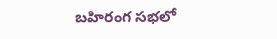బహిరంగ సభలో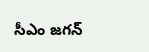సీఎం జగన్‌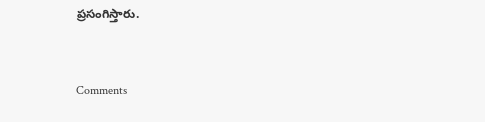ప్రసంగిస్తారు.


Comments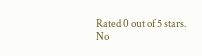Rated 0 out of 5 stars.
No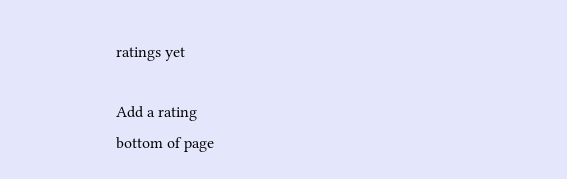ratings yet

Add a rating
bottom of page